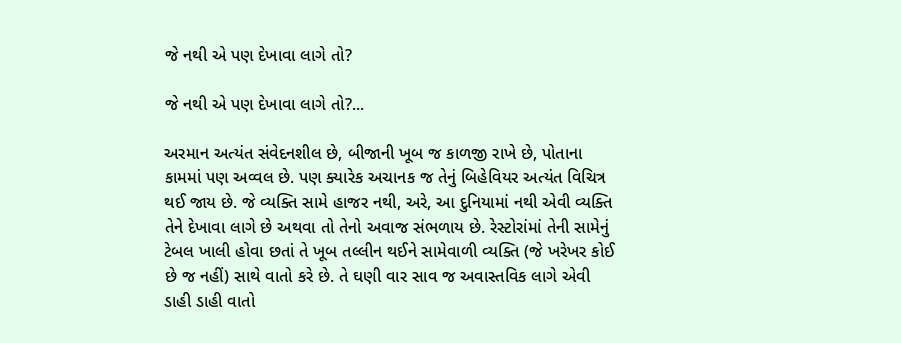જે નથી એ પણ દેખાવા લાગે તો?

જે નથી એ પણ દેખાવા લાગે તો?...

અરમાન અત્યંત સંવેદનશીલ છે, બીજાની ખૂબ જ કાળજી રાખે છે, પોતાના કામમાં પણ અવ્વલ છે. પણ ક્યારેક અચાનક જ તેનું બિહેવિયર અત્યંત વિચિત્ર થઈ જાય છે. જે વ્યક્તિ સામે હાજર નથી, અરે, આ દુનિયામાં નથી એવી વ્યક્તિ તેને દેખાવા લાગે છે અથવા તો તેનો અવાજ સંભળાય છે. રેસ્ટોરાંમાં તેની સામેનું ટેબલ ખાલી હોવા છતાં તે ખૂબ તલ્લીન થઈને સામેવાળી વ્યક્તિ (જે ખરેખર કોઈ છે જ નહીં) સાથે વાતો કરે છે. તે ઘણી વાર સાવ જ અવાસ્તવિક લાગે એવી ડાહી ડાહી વાતો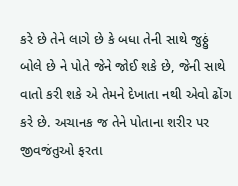કરે છે તેને લાગે છે કે બધા તેની સાથે જુઠ્ઠું બોલે છે ને પોતે જેને જોઈ શકે છે, જેની સાથે વાતો કરી શકે એ તેમને દેખાતા નથી એવો ઢોંગ કરે છે. અચાનક જ તેને પોતાના શરીર પર જીવજંતુઓ ફરતા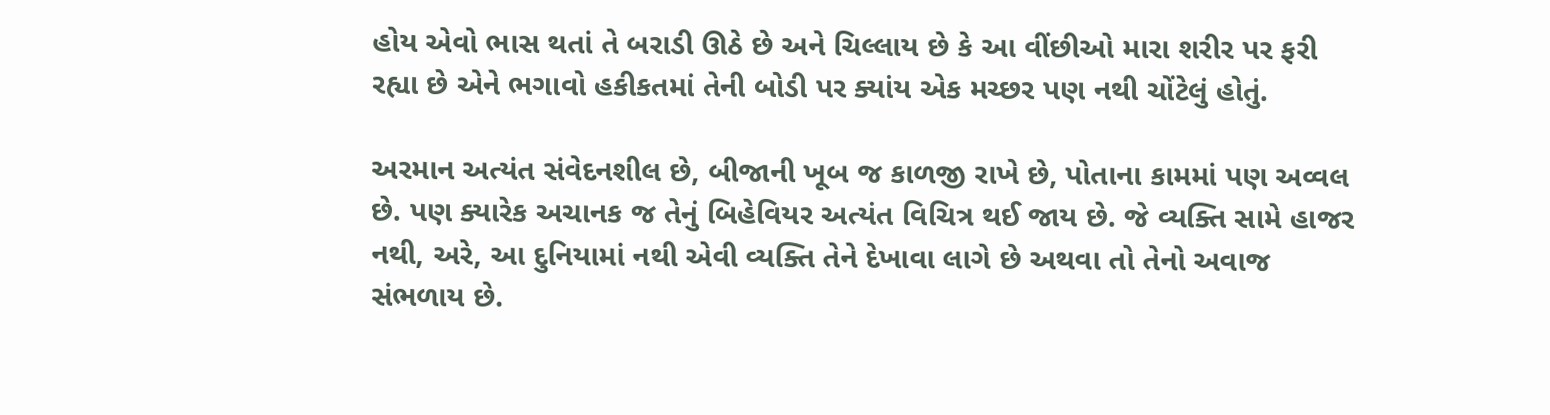હોય એવો ભાસ થતાં તે બરાડી ઊઠે છે અને ચિલ્લાય છે કે આ વીંછીઓ મારા શરીર પર ફરી રહ્યા છે એને ભગાવો હકીકતમાં તેની બોડી પર ક્યાંય એક મચ્છર પણ નથી ચોંટેલું હોતું.

અરમાન અત્યંત સંવેદનશીલ છે, બીજાની ખૂબ જ કાળજી રાખે છે, પોતાના કામમાં પણ અવ્વલ છે. પણ ક્યારેક અચાનક જ તેનું બિહેવિયર અત્યંત વિચિત્ર થઈ જાય છે. જે વ્યક્તિ સામે હાજર નથી, અરે, આ દુનિયામાં નથી એવી વ્યક્તિ તેને દેખાવા લાગે છે અથવા તો તેનો અવાજ સંભળાય છે.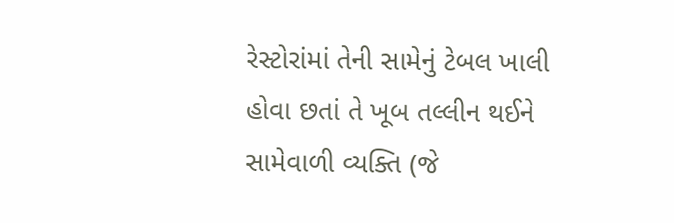રેસ્ટોરાંમાં તેની સામેનું ટેબલ ખાલી હોવા છતાં તે ખૂબ તલ્લીન થઈને સામેવાળી વ્યક્તિ (જે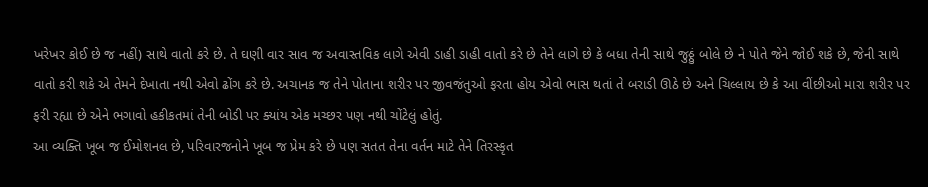ખરેખર કોઈ છે જ નહીં) સાથે વાતો કરે છે. તે ઘણી વાર સાવ જ અવાસ્તવિક લાગે એવી ડાહી ડાહી વાતો કરે છે તેને લાગે છે કે બધા તેની સાથે જુઠ્ઠું બોલે છે ને પોતે જેને જોઈ શકે છે, જેની સાથે વાતો કરી શકે એ તેમને દેખાતા નથી એવો ઢોંગ કરે છે. અચાનક જ તેને પોતાના શરીર પર જીવજંતુઓ ફરતા હોય એવો ભાસ થતાં તે બરાડી ઊઠે છે અને ચિલ્લાય છે કે આ વીંછીઓ મારા શરીર પર ફરી રહ્યા છે એને ભગાવો હકીકતમાં તેની બોડી પર ક્યાંય એક મચ્છર પણ નથી ચોંટેલું હોતું.
આ વ્યક્તિ ખૂબ જ ઈમોશનલ છે, પરિવારજનોને ખૂબ જ પ્રેમ કરે છે પણ સતત તેના વર્તન માટે તેને તિરસ્કૃત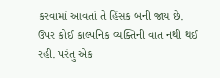કરવામાં આવતાં તે હિંસક બની જાય છે.
ઉપર કોઈ કાલ્પનિક વ્યક્તિની વાત નથી થઈ રહી. પરંતુ એક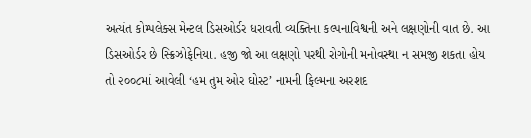અત્યંત કોમ્પલેક્સ મેન્ટલ ડિસઓર્ડર ધરાવતી વ્યક્તિના કલ્પનાવિશ્વની અને લક્ષણોની વાત છે. આ ડિસઓર્ડર છે સ્ક્રિઝોફેનિયા. હજી જો આ લક્ષણો પરથી રોગોની મનોવસ્થા ન સમજી શકતા હોય તો ૨૦૦૮માં આવેલી ‘હમ તુમ ઓર ઘોસ્ટ’ નામની ફિલ્મના અરશદ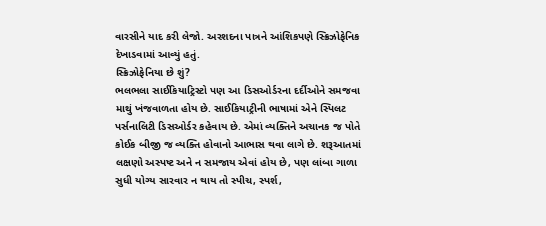વારસીને યાદ કરી લેજો. અરશદના પાત્રને આંશિકપણે સ્ક્રિઝોફેનિક દેખાડવામાં આવ્યું હતું.
સ્ક્રિઝોફેનિયા છે શું?
ભલભલા સાઈકિયાટ્રિસ્ટો પણ આ ડિસઓર્ડરના દર્દીઓને સમજવા માથું ખંજવાળતા હોય છે. સાઈકિયાટ્રીની ભાષામાં એને સ્પિલટ પર્સનાલિટી ડિસઓર્ડર કહેવાય છે. એમાં વ્યક્તિને અચાનક જ પોતે કોઈક બીજી જ વ્યક્તિ હોવાનો આભાસ થવા લાગે છે. શરૂઆતમાં લક્ષણો અસ્પષ્ટ અને ન સમજાય એવાં હોય છે, પણ લાંબા ગાળા સુધી યોગ્ય સારવાર ન થાય તો સ્પીચ, સ્પર્શ,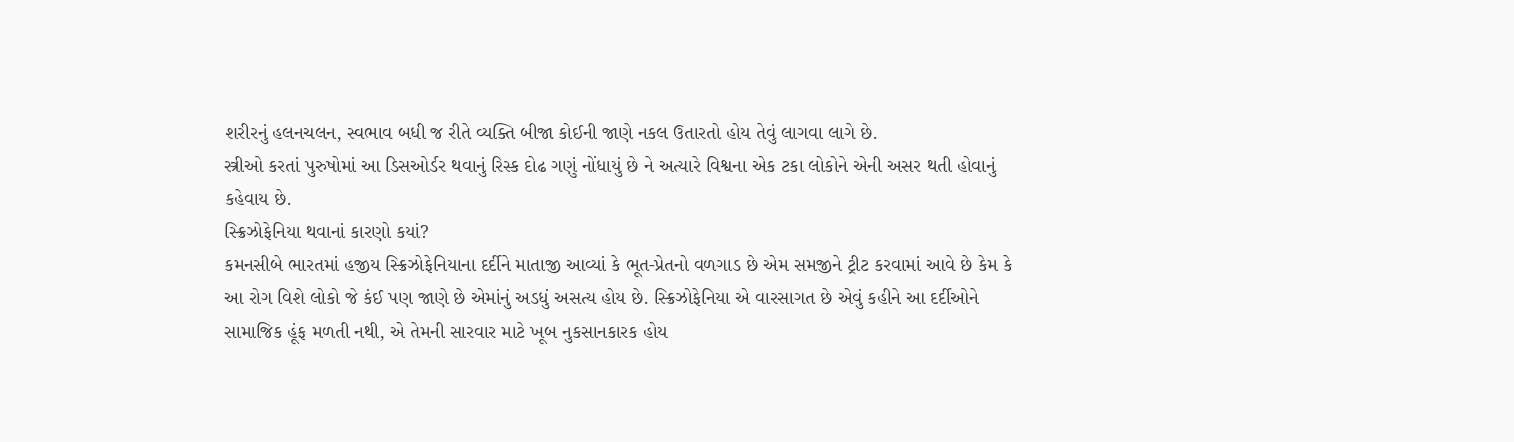શરીરનું હલનચલન, સ્વભાવ બધી જ રીતે વ્યક્તિ બીજા કોઈની જાણે નકલ ઉતારતો હોય તેવું લાગવા લાગે છે.
સ્ત્રીઓ કરતાં પુરુષોમાં આ ડિસઓર્ડર થવાનું રિસ્ક દોઢ ગણું નોંધાયું છે ને અત્યારે વિશ્વના એક ટકા લોકોને એની અસર થતી હોવાનું કહેવાય છે.
સ્ક્રિઝોફેનિયા થવાનાં કારણો કયાં?
કમનસીબે ભારતમાં હજીય સ્ક્રિઝોફેનિયાના દર્દીને માતાજી આવ્યાં કે ભૂત-પ્રેતનો વળગાડ છે એમ સમજીને ટ્રીટ કરવામાં આવે છે કેમ કે આ રોગ વિશે લોકો જે કંઈ પણ જાણે છે એમાંનું અડધું અસત્ય હોય છે. સ્ક્રિઝોફેનિયા એ વારસાગત છે એવું કહીને આ દર્દીઓને સામાજિક હૂંફ મળતી નથી, એ તેમની સારવાર માટે ખૂબ નુકસાનકારક હોય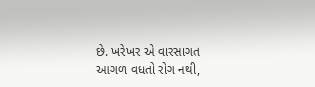છે. ખરેખર એ વારસાગત આગળ વધતો રોગ નથી,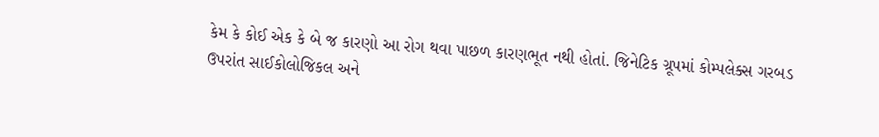કેમ કે કોઈ એક કે બે જ કારણો આ રોગ થવા પાછળ કારણભૂત નથી હોતાં. જિનેટિક ગ્રૂપમાં કોમ્પલેક્સ ગરબડ ઉપરાંત સાઈકોલોજિકલ અને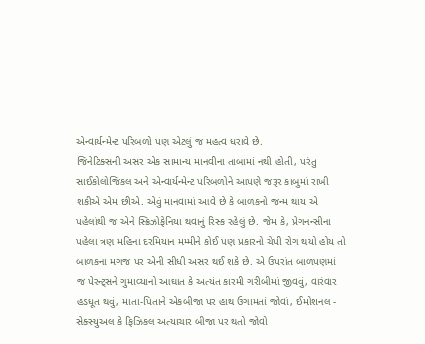એન્વાર્યન્મેન્ટ પરિબળો પણ એટલું જ મહત્વ ધરાવે છે.
જિનેટિક્સની અસર એક સામાન્ય માનવીના તાબામાં નથી હોતી, પરંતુ સાઈકોલોજિકલ અને એન્વાર્યન્મેન્ટ પરિબળોને આપણે જરૂર કાબુમાં રાખી શકીએ એમ છીએ. એવું માનવામાં આવે છે કે બાળકનો જન્મ થાય એ પહેલાંથી જ એને સ્ક્રિઝોફેનિયા થવાનું રિસ્ક રહેલું છે. જેમ કે, પ્રેગનન્સીના પહેલા ત્રણ મહિના દરમિયાન મમ્મીને કોઈ પણ પ્રકારનો ચેપી રોગ થયો હોય તો બાળકના મગજ પર એની સીધી અસર થઈ શકે છે. એ ઉપરાંત બાળપણમાં જ પેરન્ટ્સને ગુમાવ્યાનો આઘાત કે અત્યંત કારમી ગરીબીમાં જીવવું, વારંવાર હડધૂત થવું, માતા-પિતાને એકબીજા પર હાથ ઉગામતાં જોવાં, ઈમોશનલ - સેક્સ્યુઅલ કે ફિઝિકલ અત્યાચાર બીજા પર થતો જોવો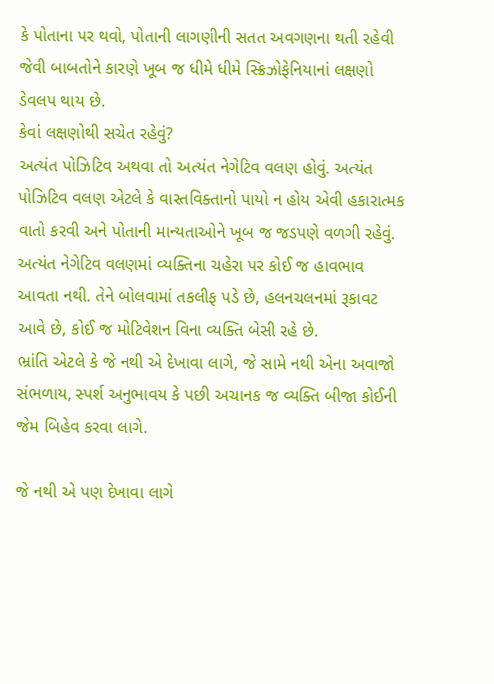કે પોતાના પર થવો, પોતાની લાગણીની સતત અવગણના થતી રહેવી જેવી બાબતોને કારણે ખૂબ જ ધીમે ધીમે સ્ક્રિઝોફેનિયાનાં લક્ષણો ડેવલપ થાય છે.
કેવાં લક્ષણોથી સચેત રહેવું?
અત્યંત પોઝિટિવ અથવા તો અત્યંત નેગેટિવ વલણ હોવું. અત્યંત પોઝિટિવ વલણ એટલે કે વાસ્તવિક્તાનો પાયો ન હોય એવી હકારાત્મક વાતો કરવી અને પોતાની માન્યતાઓને ખૂબ જ જડપણે વળગી રહેવું.
અત્યંત નેગેટિવ વલણમાં વ્યક્તિના ચહેરા પર કોઈ જ હાવભાવ આવતા નથી. તેને બોલવામાં તકલીફ પડે છે, હલનચલનમાં રૂકાવટ આવે છે, કોઈ જ મોટિવેશન વિના વ્યક્તિ બેસી રહે છે.
ભ્રાંતિ એટલે કે જે નથી એ દેખાવા લાગે, જે સામે નથી એના અવાજો સંભળાય, સ્પર્શ અનુભાવય કે પછી અચાનક જ વ્યક્તિ બીજા કોઈની જેમ બિહેવ કરવા લાગે.

જે નથી એ પણ દેખાવા લાગે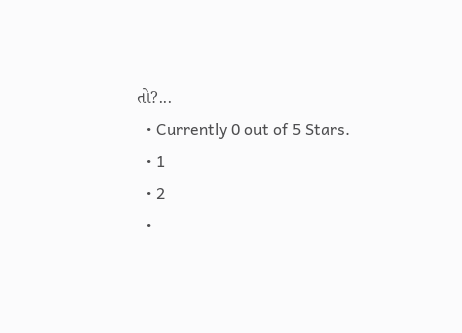તો?...
  • Currently 0 out of 5 Stars.
  • 1
  • 2
  •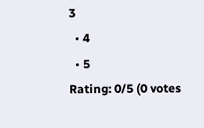3
  • 4
  • 5
Rating: 0/5 (0 votes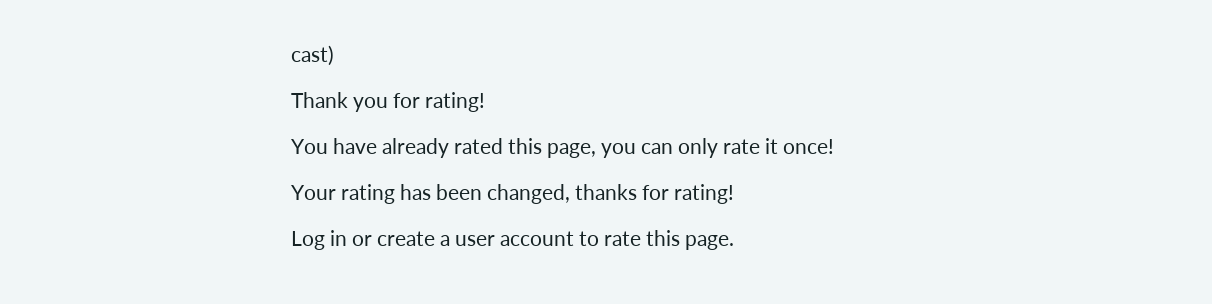cast)

Thank you for rating!

You have already rated this page, you can only rate it once!

Your rating has been changed, thanks for rating!

Log in or create a user account to rate this page.